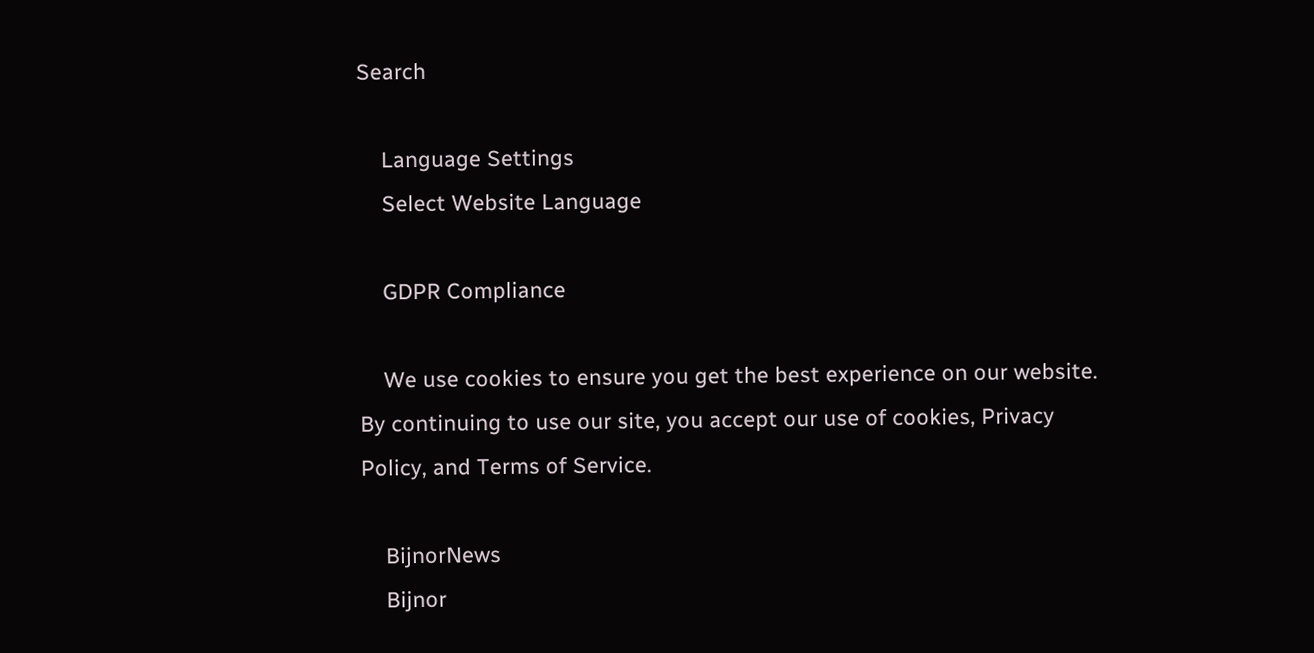Search

    Language Settings
    Select Website Language

    GDPR Compliance

    We use cookies to ensure you get the best experience on our website. By continuing to use our site, you accept our use of cookies, Privacy Policy, and Terms of Service.

    BijnorNews
    Bijnor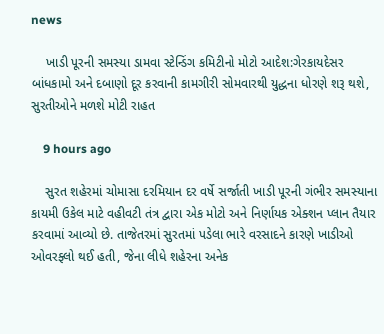news

    ખાડી પૂરની સમસ્યા ડામવા સ્ટેન્ડિંગ કમિટીનો મોટો આદેશ:ગેરકાયદેસર બાંધકામો અને દબાણો દૂર કરવાની કામગીરી સોમવારથી યુદ્ધના ધોરણે શરૂ થશે, સુરતીઓને મળશે મોટી રાહત

    9 hours ago

    સુરત શહેરમાં ચોમાસા દરમિયાન દર વર્ષે સર્જાતી ખાડી પૂરની ગંભીર સમસ્યાના કાયમી ઉકેલ માટે વહીવટી તંત્ર દ્વારા એક મોટો અને નિર્ણાયક એક્શન પ્લાન તૈયાર કરવામાં આવ્યો છે. તાજેતરમાં સુરતમાં પડેલા ભારે વરસાદને કારણે ખાડીઓ ઓવરફ્લો થઈ હતી, જેના લીધે શહેરના અનેક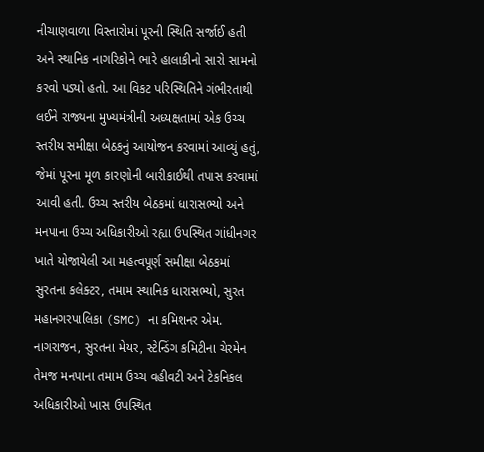નીચાણવાળા વિસ્તારોમાં પૂરની સ્થિતિ સર્જાઈ હતી અને સ્થાનિક નાગરિકોને ભારે હાલાકીનો સારો સામનો કરવો પડ્યો હતો. આ વિકટ પરિસ્થિતિને ગંભીરતાથી લઈને રાજ્યના મુખ્યમંત્રીની અધ્યક્ષતામાં એક ઉચ્ચ સ્તરીય સમીક્ષા બેઠકનું આયોજન કરવામાં આવ્યું હતું, જેમાં પૂરના મૂળ કારણોની બારીકાઈથી તપાસ કરવામાં આવી હતી. ઉચ્ચ સ્તરીય બેઠકમાં ધારાસભ્યો અને મનપાના ઉચ્ચ અધિકારીઓ રહ્યા ઉપસ્થિત ગાંધીનગર ખાતે યોજાયેલી આ મહત્વપૂર્ણ સમીક્ષા બેઠકમાં સુરતના કલેક્ટર, તમામ સ્થાનિક ધારાસભ્યો, સુરત મહાનગરપાલિકા (SMC) ના કમિશનર એમ. નાગરાજન, સુરતના મેયર, સ્ટેન્ડિંગ કમિટીના ચેરમેન તેમજ મનપાના તમામ ઉચ્ચ વહીવટી અને ટેકનિકલ અધિકારીઓ ખાસ ઉપસ્થિત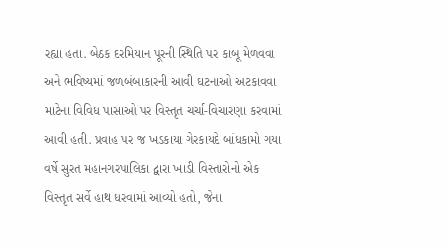રહ્યા હતા. બેઠક દરમિયાન પૂરની સ્થિતિ પર કાબૂ મેળવવા અને ભવિષ્યમાં જળબંબાકારની આવી ઘટનાઓ અટકાવવા માટેના વિવિધ પાસાઓ પર વિસ્તૃત ચર્ચા-વિચારણા કરવામાં આવી હતી. પ્રવાહ પર જ ખડકાયા ગેરકાયદે બાંધકામો ગયા વર્ષે સુરત મહાનગરપાલિકા દ્વારા ખાડી વિસ્તારોનો એક વિસ્તૃત સર્વે હાથ ધરવામાં આવ્યો હતો, જેના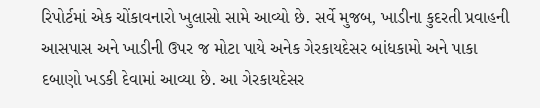રિપોર્ટમાં એક ચોંકાવનારો ખુલાસો સામે આવ્યો છે. સર્વે મુજબ, ખાડીના કુદરતી પ્રવાહની આસપાસ અને ખાડીની ઉપર જ મોટા પાયે અનેક ગેરકાયદેસર બાંધકામો અને પાકા દબાણો ખડકી દેવામાં આવ્યા છે. આ ગેરકાયદેસર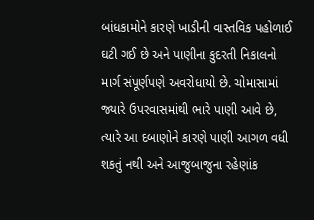બાંધકામોને કારણે ખાડીની વાસ્તવિક પહોળાઈ ઘટી ગઈ છે અને પાણીના કુદરતી નિકાલનો માર્ગ સંપૂર્ણપણે અવરોધાયો છે. ચોમાસામાં જ્યારે ઉપરવાસમાંથી ભારે પાણી આવે છે, ત્યારે આ દબાણોને કારણે પાણી આગળ વધી શકતું નથી અને આજુબાજુના રહેણાંક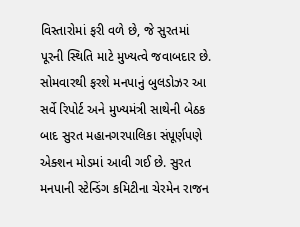વિસ્તારોમાં ફરી વળે છે, જે સુરતમાં પૂરની સ્થિતિ માટે મુખ્યત્વે જવાબદાર છે. સોમવારથી ફરશે મનપાનું બુલડોઝર આ સર્વે રિપોર્ટ અને મુખ્યમંત્રી સાથેની બેઠક બાદ સુરત મહાનગરપાલિકા સંપૂર્ણપણે એક્શન મોડમાં આવી ગઈ છે. સુરત મનપાની સ્ટેન્ડિંગ કમિટીના ચેરમેન રાજન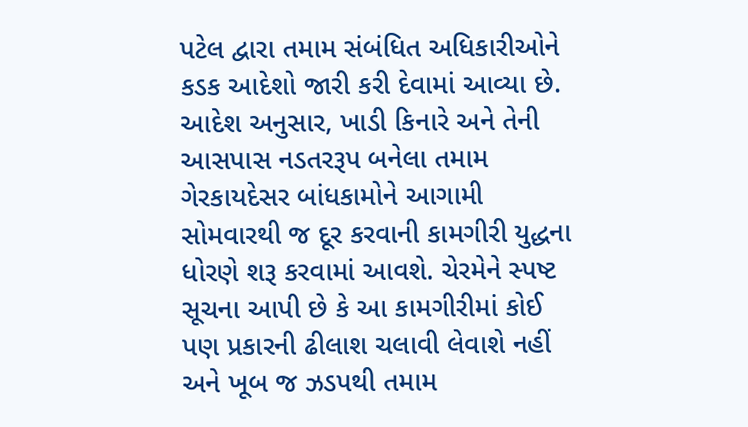પટેલ દ્વારા તમામ સંબંધિત અધિકારીઓને કડક આદેશો જારી કરી દેવામાં આવ્યા છે. આદેશ અનુસાર, ખાડી કિનારે અને તેની આસપાસ નડતરરૂપ બનેલા તમામ ગેરકાયદેસર બાંધકામોને આગામી સોમવારથી જ દૂર કરવાની કામગીરી યુદ્ધના ધોરણે શરૂ કરવામાં આવશે. ચેરમેને સ્પષ્ટ સૂચના આપી છે કે આ કામગીરીમાં કોઈ પણ પ્રકારની ઢીલાશ ચલાવી લેવાશે નહીં અને ખૂબ જ ઝડપથી તમામ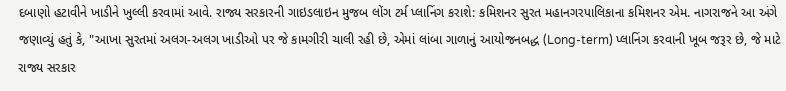દબાણો હટાવીને ખાડીને ખુલ્લી કરવામાં આવે. રાજ્ય સરકારની ગાઇડલાઇન મુજબ લોંગ ટર્મ પ્લાનિંગ કરાશે: કમિશનર સુરત મહાનગરપાલિકાના કમિશનર એમ. નાગરાજને આ અંગે જણાવ્યું હતું કે, "આખા સુરતમાં અલગ-અલગ ખાડીઓ પર જે કામગીરી ચાલી રહી છે, એમાં લાંબા ગાળાનું આયોજનબદ્ધ (Long-term) પ્લાનિંગ કરવાની ખૂબ જરૂર છે, જે માટે રાજ્ય સરકાર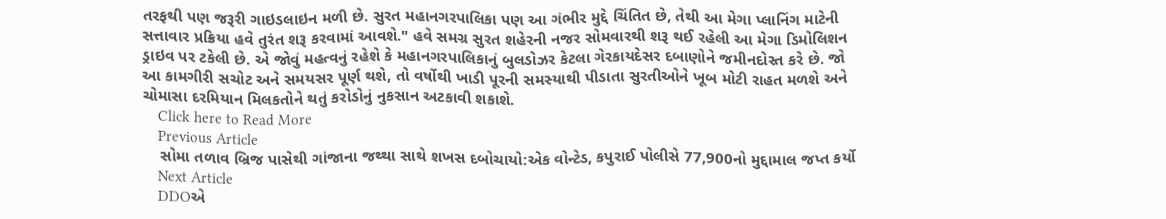તરફથી પણ જરૂરી ગાઇડલાઇન મળી છે. સુરત મહાનગરપાલિકા પણ આ ગંભીર મુદ્દે ચિંતિત છે, તેથી આ મેગા પ્લાનિંગ માટેની સત્તાવાર પ્રક્રિયા હવે તુરંત શરૂ કરવામાં આવશે." હવે સમગ્ર સુરત શહેરની નજર સોમવારથી શરૂ થઈ રહેલી આ મેગા ડિમોલિશન ડ્રાઇવ પર ટકેલી છે. એ જોવું મહત્વનું રહેશે કે મહાનગરપાલિકાનું બુલડોઝર કેટલા ગેરકાયદેસર દબાણોને જમીનદોસ્ત કરે છે. જો આ કામગીરી સચોટ અને સમયસર પૂર્ણ થશે, તો વર્ષોથી ખાડી પૂરની સમસ્યાથી પીડાતા સુરતીઓને ખૂબ મોટી રાહત મળશે અને ચોમાસા દરમિયાન મિલકતોને થતું કરોડોનું નુકસાન અટકાવી શકાશે.
    Click here to Read More
    Previous Article
    સોમા તળાવ બ્રિજ પાસેથી ગાંજાના જથ્થા સાથે શખસ દબોચાયો:એક વોન્ટેડ, કપુરાઈ પોલીસે 77,900નો મુદ્દામાલ જપ્ત કર્યો
    Next Article
    DDOએ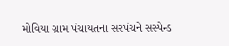મોવિયા ગ્રામ પંચાયતના સરપંચને સસ્પેન્ડ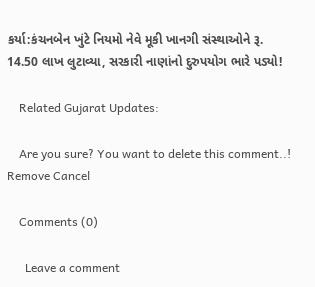કર્યા:કંચનબેન ખુંટે નિયમો નેવે મૂકી ખાનગી સંસ્થાઓને રૂ. 14.50 લાખ લુટાવ્યા, સરકારી નાણાંનો દુરુપયોગ ભારે પડ્યો!

    Related Gujarat Updates:

    Are you sure? You want to delete this comment..! Remove Cancel

    Comments (0)

      Leave a comment